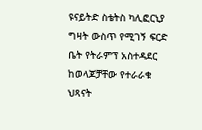ዩናይትድ ስቴትስ ካሊፎርኒያ ግዛት ውስጥ የሚገኝ ፍርድ ቤት የትራምፕ አስተዳደር ከወላጆቻቸው የተራራቁ ህጻናት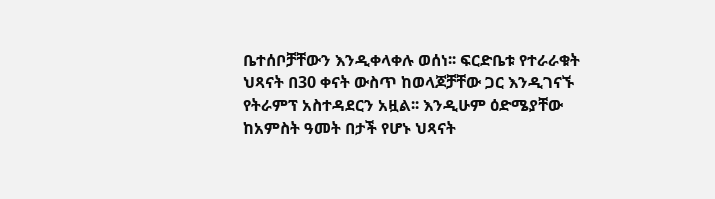ቤተሰቦቻቸውን እንዲቀላቀሉ ወሰነ፡፡ ፍርድቤቱ የተራራቁት ህጻናት በ30 ቀናት ውስጥ ከወላጆቻቸው ጋር እንዲገናኙ የትራምፕ አስተዳደርን አዟል፡፡ እንዲሁም ዕድሜያቸው ከአምስት ዓመት በታች የሆኑ ህጻናት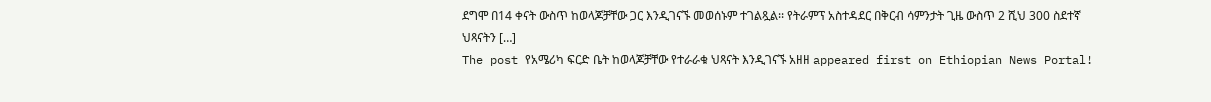ደግሞ በ14 ቀናት ውስጥ ከወላጆቻቸው ጋር እንዲገናኙ መወሰኑም ተገልጿል፡፡ የትራምፕ አስተዳደር በቅርብ ሳምንታት ጊዜ ውስጥ 2 ሺህ 300 ስደተኛ ህጻናትን […]
The post የአሜሪካ ፍርድ ቤት ከወላጆቻቸው የተራራቁ ህጻናት እንዲገናኙ አዘዘ appeared first on Ethiopian News Portal!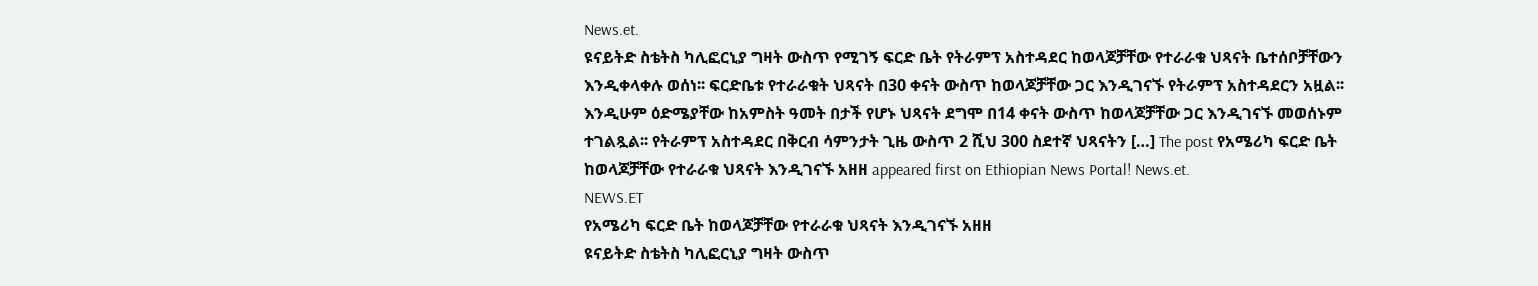News.et.
ዩናይትድ ስቴትስ ካሊፎርኒያ ግዛት ውስጥ የሚገኝ ፍርድ ቤት የትራምፕ አስተዳደር ከወላጆቻቸው የተራራቁ ህጻናት ቤተሰቦቻቸውን እንዲቀላቀሉ ወሰነ፡፡ ፍርድቤቱ የተራራቁት ህጻናት በ30 ቀናት ውስጥ ከወላጆቻቸው ጋር እንዲገናኙ የትራምፕ አስተዳደርን አዟል፡፡ እንዲሁም ዕድሜያቸው ከአምስት ዓመት በታች የሆኑ ህጻናት ደግሞ በ14 ቀናት ውስጥ ከወላጆቻቸው ጋር እንዲገናኙ መወሰኑም ተገልጿል፡፡ የትራምፕ አስተዳደር በቅርብ ሳምንታት ጊዜ ውስጥ 2 ሺህ 300 ስደተኛ ህጻናትን […] The post የአሜሪካ ፍርድ ቤት ከወላጆቻቸው የተራራቁ ህጻናት እንዲገናኙ አዘዘ appeared first on Ethiopian News Portal! News.et.
NEWS.ET
የአሜሪካ ፍርድ ቤት ከወላጆቻቸው የተራራቁ ህጻናት እንዲገናኙ አዘዘ
ዩናይትድ ስቴትስ ካሊፎርኒያ ግዛት ውስጥ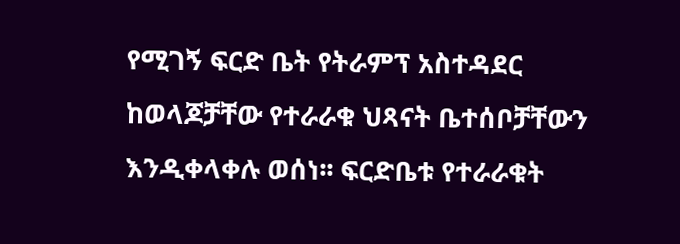የሚገኝ ፍርድ ቤት የትራምፕ አስተዳደር ከወላጆቻቸው የተራራቁ ህጻናት ቤተሰቦቻቸውን እንዲቀላቀሉ ወሰነ፡፡ ፍርድቤቱ የተራራቁት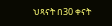ህጻናት በ30 ቀናት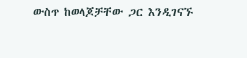ውስጥ ከወላጆቻቸው ጋር እንዲገናኙ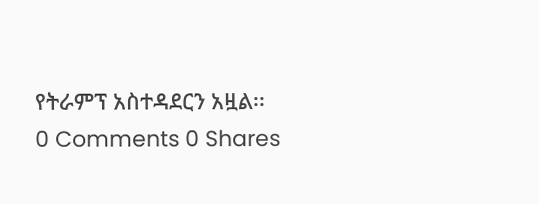የትራምፕ አስተዳደርን አዟል፡፡
0 Comments 0 Shares